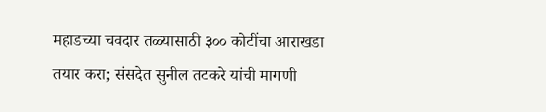महाडच्या चवदार तळ्यासाठी ३०० कोटींचा आराखडा तयार करा; संसदेत सुनील तटकरे यांची मागणी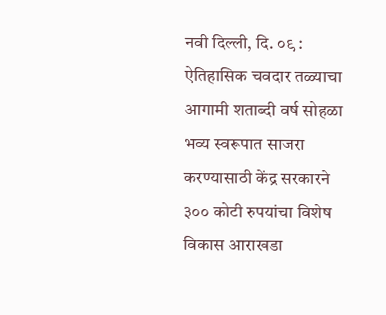नवी दिल्ली, दि. ०९ : ऐतिहासिक चवदार तळ्याचा आगामी शताब्दी वर्ष सोहळा भव्य स्वरूपात साजरा करण्यासाठी केंद्र सरकारने ३०० कोटी रुपयांचा विशेष विकास आराखडा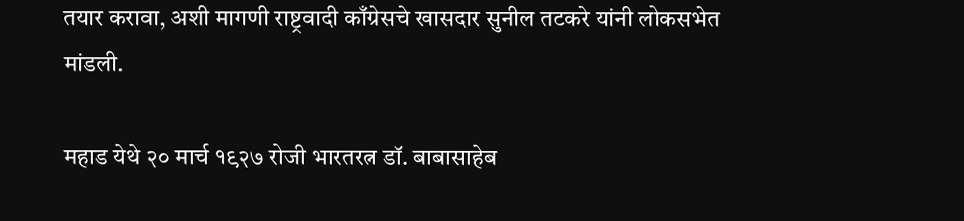तयार करावा, अशी मागणी राष्ट्रवादी काँग्रेसचे खासदार सुनील तटकरे यांनी लोकसभेत मांडली.

महाड येथे २० मार्च १९२७ रोजी भारतरत्न डॉ. बाबासाहेब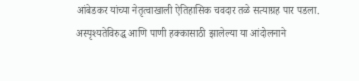आंबेडकर यांच्या नेतृत्वाखाली ऐतिहासिक चवदार तळे सत्याग्रह पार पडला. अस्पृश्यतेविरुद्ध आणि पाणी हक्कासाठी झालेल्या या आंदोलनाने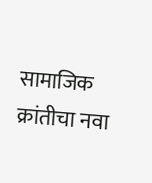सामाजिक क्रांतीचा नवा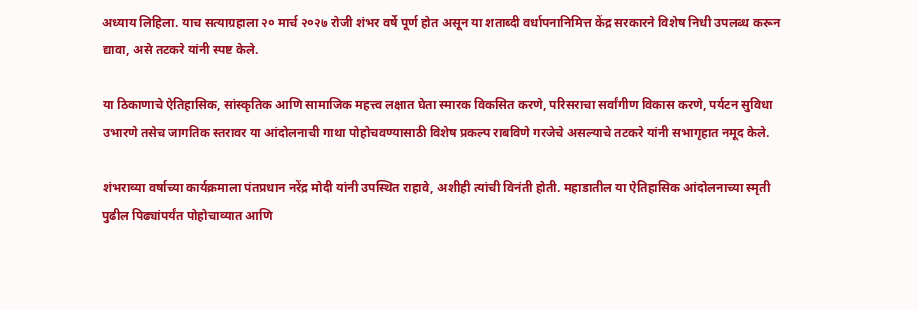अध्याय लिहिला. याच सत्याग्रहाला २० मार्च २०२७ रोजी शंभर वर्षे पूर्ण होत असून या शताब्दी वर्धापनानिमित्त केंद्र सरकारने विशेष निधी उपलब्ध करून द्यावा, असे तटकरे यांनी स्पष्ट केले.

या ठिकाणाचे ऐतिहासिक, सांस्कृतिक आणि सामाजिक महत्त्व लक्षात घेता स्मारक विकसित करणे, परिसराचा सर्वांगीण विकास करणे, पर्यटन सुविधा उभारणे तसेच जागतिक स्तरावर या आंदोलनाची गाथा पोहोचवण्यासाठी विशेष प्रकल्प राबविणे गरजेचे असल्याचे तटकरे यांनी सभागृहात नमूद केले.

शंभराव्या वर्षाच्या कार्यक्रमाला पंतप्रधान नरेंद्र मोदी यांनी उपस्थित राहावे, अशीही त्यांची विनंती होती. महाडातील या ऐतिहासिक आंदोलनाच्या स्मृती पुढील पिढ्यांपर्यंत पोहोचाव्यात आणि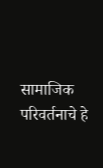सामाजिक परिवर्तनाचे हे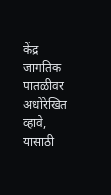केंद्र जागतिक पातळीवर अधोरेखित व्हावे, यासाठी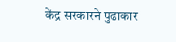केंद्र सरकारने पुढाकार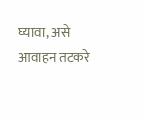घ्यावा, असे आवाहन तटकरे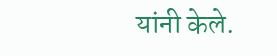यांनी केले.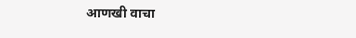आणखी वाचा